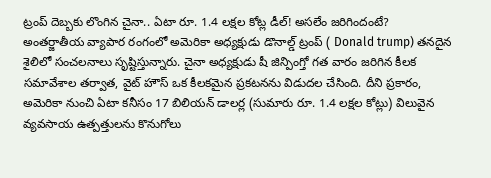ట్రంప్ దెబ్బకు లొంగిన చైనా.. ఏటా రూ. 1.4 లక్షల కోట్ల డీల్! అసలేం జరిగిందంటే?
అంతర్జాతీయ వ్యాపార రంగంలో అమెరికా అధ్యక్షుడు డొనాల్డ్ ట్రంప్ ( Donald trump) తనదైన శైలిలో సంచలనాలు సృష్టిస్తున్నారు. చైనా అధ్యక్షుడు షీ జిన్పింగ్తో గత వారం జరిగిన కీలక సమావేశాల తర్వాత, వైట్ హౌస్ ఒక కీలకమైన ప్రకటనను విడుదల చేసింది. దీని ప్రకారం, అమెరికా నుంచి ఏటా కనీసం 17 బిలియన్ డాలర్ల (సుమారు రూ. 1.4 లక్షల కోట్లు) విలువైన వ్యవసాయ ఉత్పత్తులను కొనుగోలు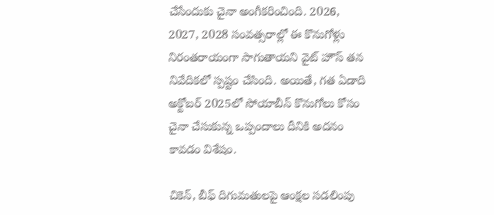చేసేందుకు చైనా అంగీకరించింది. 2026, 2027, 2028 సంవత్సరాల్లో ఈ కొనుగోళ్లు నిరంతరాయంగా సాగుతాయని వైట్ హౌస్ తన నివేదికలో స్పష్టం చేసింది. అయితే, గత ఏడాది అక్టోబర్ 2025లో సోయాబీన్ కొనుగోలు కోసం చైనా చేసుకున్న ఒప్పందాలు దీనికి అదనం కావడం విశేషం.

చికెన్, బీఫ్ దిగుమతులపై ఆంక్షల సడలింపు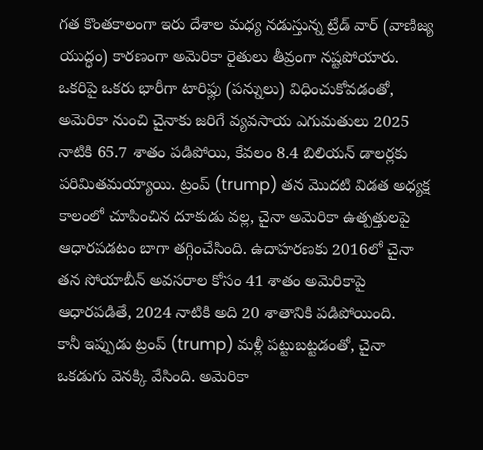గత కొంతకాలంగా ఇరు దేశాల మధ్య నడుస్తున్న ట్రేడ్ వార్ (వాణిజ్య యుద్ధం) కారణంగా అమెరికా రైతులు తీవ్రంగా నష్టపోయారు. ఒకరిపై ఒకరు భారీగా టారిఫ్లు (పన్నులు) విధించుకోవడంతో, అమెరికా నుంచి చైనాకు జరిగే వ్యవసాయ ఎగుమతులు 2025 నాటికి 65.7 శాతం పడిపోయి, కేవలం 8.4 బిలియన్ డాలర్లకు పరిమితమయ్యాయి. ట్రంప్ (trump) తన మొదటి విడత అధ్యక్ష కాలంలో చూపించిన దూకుడు వల్ల, చైనా అమెరికా ఉత్పత్తులపై ఆధారపడటం బాగా తగ్గించేసింది. ఉదాహరణకు 2016లో చైనా తన సోయాబీన్ అవసరాల కోసం 41 శాతం అమెరికాపై ఆధారపడితే, 2024 నాటికి అది 20 శాతానికి పడిపోయింది.
కానీ ఇప్పుడు ట్రంప్ (trump) మళ్లీ పట్టుబట్టడంతో, చైనా ఒకడుగు వెనక్కి వేసింది. అమెరికా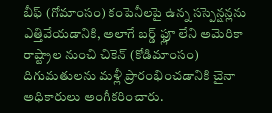బీఫ్ (గోమాంసం) కంపెనీలపై ఉన్న సస్పెన్షన్లను ఎత్తివేయడానికి, అలాగే బర్డ్ ఫ్లూ లేని అమెరికా రాష్ట్రాల నుంచి చికెన్ (కోడిమాంసం) దిగుమతులను మళ్లీ ప్రారంభించడానికి చైనా అధికారులు అంగీకరించారు.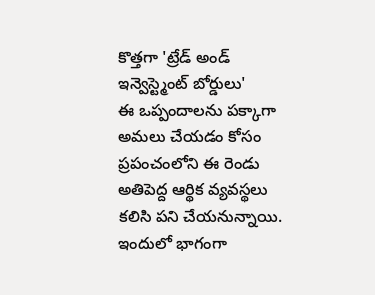కొత్తగా 'ట్రేడ్ అండ్ ఇన్వెస్ట్మెంట్ బోర్డులు'
ఈ ఒప్పందాలను పక్కాగా అమలు చేయడం కోసం ప్రపంచంలోని ఈ రెండు అతిపెద్ద ఆర్థిక వ్యవస్థలు కలిసి పని చేయనున్నాయి. ఇందులో భాగంగా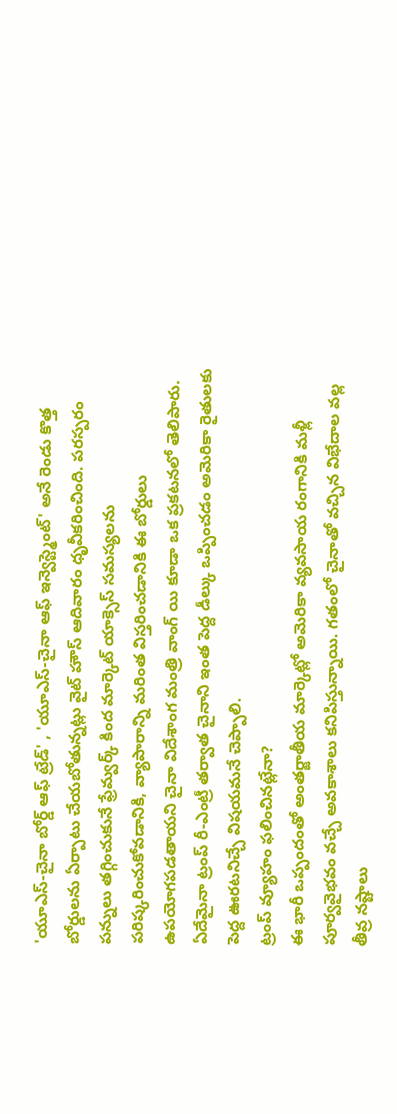'యూఎస్-చైనా బోర్డ్ ఆఫ్ ట్రేడ్' , 'యూఎస్-చైనా ఆఫ్ ఇన్వెస్ట్మెంట్' అనే రెండు కొత్త బోర్డులను ఏర్పాటు చేయబోతున్నట్లు వైట్ హౌస్ ఆదివారం ధృవీకరించింది. పరస్పరం పన్నులు తగ్గించుకునే ఫ్రేమ్వర్క్ కింద మార్కెట్ యాక్సెస్ సమస్యలను పరిష్కరించుకోవడానికి, వ్యాపారాన్ని మరింత విస్తరించడానికి ఈ బోర్డులు ఉపయోగపడతాయని చైనా విదేశాంగ మంత్రి వాంగ్ యి కూడా ఒక ప్రకటనలో తెలిపారు. ఏదేమైనా ట్రంప్ రీ-ఎంట్రీ తర్వాత చైనాని ఇంత పెద్ద డీల్కు ఒప్పించడం అమెరికా రైతులకు పెద్ద ఊరటనిచ్చే విషయమనే చెప్పాలి.
ట్రంప్ వ్యూహం ఫలించినట్లేనా?
ఈ భారీ ఒప్పందంతో అంతర్జాతీయ మార్కెట్లో అమెరికా వ్యవసాయ రంగానికి మళ్లీ పూర్వవైభవం వచ్చే అవకాశాలు కనిపిస్తున్నాయి. గతంలో చైనాతో వచ్చిన విభేదాల వల్ల తీవ్ర నష్టాలు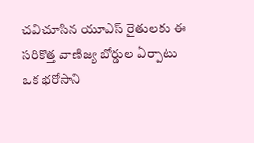చవిచూసిన యూఎస్ రైతులకు ఈ సరికొత్త వాణిజ్య బోర్డుల ఏర్పాటు ఒక భరోసాని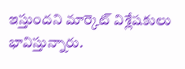ఇస్తుందని మార్కెట్ విశ్లేషకులు భావిస్తున్నారు.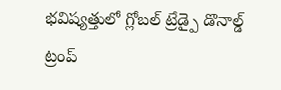భవిష్యత్తులో గ్లోబల్ ట్రేడ్పై డొనాల్డ్ ట్రంప్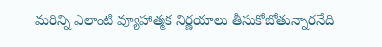మరిన్ని ఎలాంటి వ్యూహాత్మక నిర్ణయాలు తీసుకోబోతున్నారనేది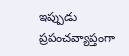ఇప్పుడు ప్రపంచవ్యాప్తంగా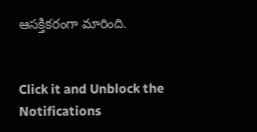ఆసక్తికరంగా మారింది.


Click it and Unblock the Notifications